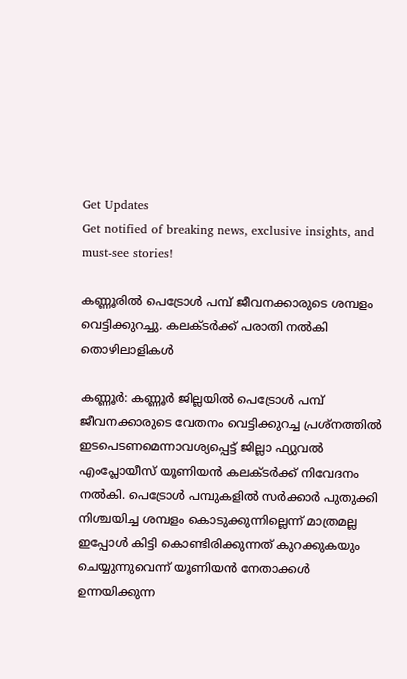Get Updates
Get notified of breaking news, exclusive insights, and must-see stories!

കണ്ണൂരിൽ പെട്രോൾ പമ്പ് ജീവനക്കാരുടെ ശമ്പളം വെട്ടിക്കുറച്ചു. കലക്ടർക്ക് പരാതി നൽകി തൊഴിലാളികൾ

കണ്ണൂർ: കണ്ണൂർ ജില്ലയിൽ പെട്രോൾ പമ്പ് ജീവനക്കാരുടെ വേതനം വെട്ടിക്കുറച്ച പ്രശ്‌നത്തിൽ ഇടപെടണമെന്നാവശ്യപ്പെട്ട് ജില്ലാ ഫ്യുവൽ എംപ്ലോയീസ് യൂണിയൻ കലക്ടർക്ക് നിവേദനം നൽകി. പെട്രോൾ പമ്പുകളിൽ സർക്കാർ പുതുക്കി നിശ്ചയിച്ച ശമ്പളം കൊടുക്കുന്നില്ലെന്ന് മാത്രമല്ല ഇപ്പോൾ കിട്ടി കൊണ്ടിരിക്കുന്നത്‌ കുറക്കുകയും ചെയ്യുന്നുവെന്ന് യൂണിയൻ നേതാക്കൾ ഉന്നയിക്കുന്ന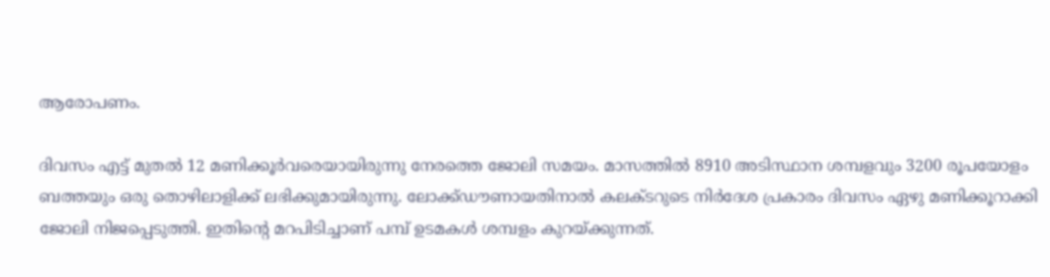ആരോപണം.

ദിവസം എട്ട് മുതൽ 12 മണിക്കൂർവരെയായിരുന്നു നേരത്തെ ജോലി സമയം. മാസത്തിൽ 8910 അടിസ്ഥാന ശമ്പളവും 3200 രൂപയോളം ബത്തയും ഒരു തൊഴിലാളിക്ക് ലഭിക്കുമായിരുന്നു. ലോക്ക്ഡൗണായതിനാൽ കലക്ടറുടെ നിർദേശ പ്രകാരം ദിവസം ഏഴു മണിക്കൂറാക്കി ജോലി നിജപ്പെടുത്തി. ഇതിന്റെ മറപിടിച്ചാണ് പമ്പ് ഉടമകൾ ശമ്പളം കുറയ്‌ക്കുന്നത്.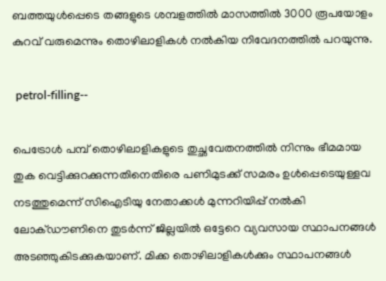ബത്തയുൾപ്പെടെ തങ്ങളുടെ ശമ്പളത്തിൽ മാസത്തിൽ 3000 രൂപയോളം കുറവ് വരുമെന്നും തൊഴിലാളികൾ നൽകിയ നിവേദനത്തിൽ പറയുന്നു.

 petrol-filling--

പെട്രോൾ പമ്പ് തൊഴിലാളികളുടെ തുച്ഛവേതനത്തിൽ നിന്നും ഭീമമായ തുക വെട്ടിക്കുറക്കുന്നതിനെതിരെ പണിമുടക്ക് സമരം ഉൾപ്പെടെയുള്ളവ നടത്തുമെന്ന് സിഐടിയു നേതാക്കൾ മുന്നറിയിപ്പ് നൽകി ലോക്ഡൗണിനെ തുടർന്ന് ജില്ലയിൽ ഒട്ടേറെ വ്യവസായ സ്ഥാപനങ്ങൾ അടഞ്ഞുകിടക്കുകയാണ്. മിക്ക തൊഴിലാളികൾക്കും സ്ഥാപനങ്ങൾ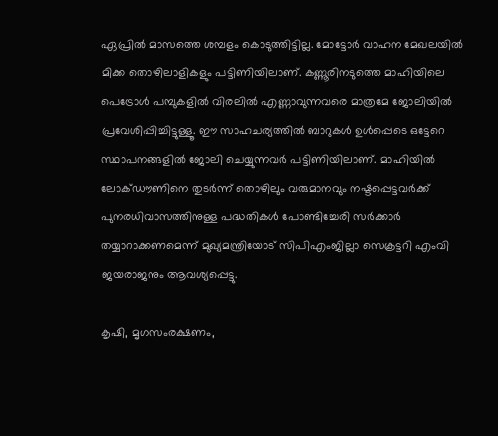ഏപ്രിൽ മാസത്തെ ശമ്പളം കൊടുത്തിട്ടില്ല. മോട്ടോർ വാഹന മേഖലയിൽ മിക്ക തൊഴിലാളികളും പട്ടിണിയിലാണ്. കണ്ണൂരിനടുത്തെ മാഹിയിലെ പെട്രോൾ പമ്പുകളിൽ വിരലിൽ എണ്ണാവുന്നവരെ മാത്രമേ ജോലിയിൽ പ്രവേശിപ്പിച്ചിട്ടുള്ളൂ. ഈ സാഹചര്യത്തിൽ ബാറുകൾ ഉൾപ്പെടെ ഒട്ടേറെ സ്ഥാപനങ്ങളിൽ ജോലി ചെയ്യുന്നവർ പട്ടിണിയിലാണ്. മാഹിയിൽ ലോക്ഡൗണിനെ തുടർന്ന് തൊഴിലും വരുമാനവും നഷ്ടപ്പെട്ടവർക്ക് പുനരധിവാസത്തിനുള്ള പദ്ധതികൾ പോണ്ടിച്ചേരി സർക്കാർ തയ്യാറാക്കണമെന്ന് മുഖ്യമന്ത്രിയോട് സിപിഎംജില്ലാ സെക്രട്ടറി എംവി ജയരാജനും ആവശ്യപ്പെട്ടു.

കൃഷി, മൃഗസംരക്ഷണം,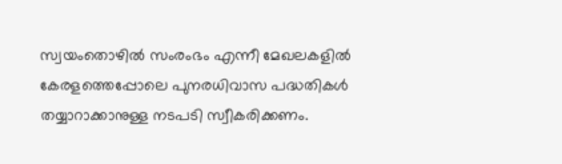സ്വയംതൊഴിൽ സംരംഭം എന്നീ മേഖലകളിൽ കേരളത്തെപ്പോലെ പുനരധിവാസ പദ്ധതികൾ തയ്യാറാക്കാനുള്ള നടപടി സ്വീകരിക്കണം.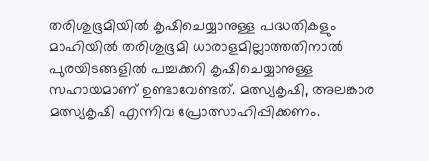തരിശുഭൂമിയിൽ കൃഷിചെയ്യാനുള്ള പദ്ധതികളും മാഹിയിൽ തരിശുഭൂമി ധാരാളമില്ലാത്തതിനാൽ പുരയിടങ്ങളിൽ പച്ചക്കറി കൃഷിചെയ്യാനുള്ള സഹായമാണ് ഉണ്ടാവേണ്ടത്. മത്സ്യകൃഷി, അലങ്കാര മത്സ്യകൃഷി എന്നിവ പ്രോത്സാഹിപ്പിക്കണം.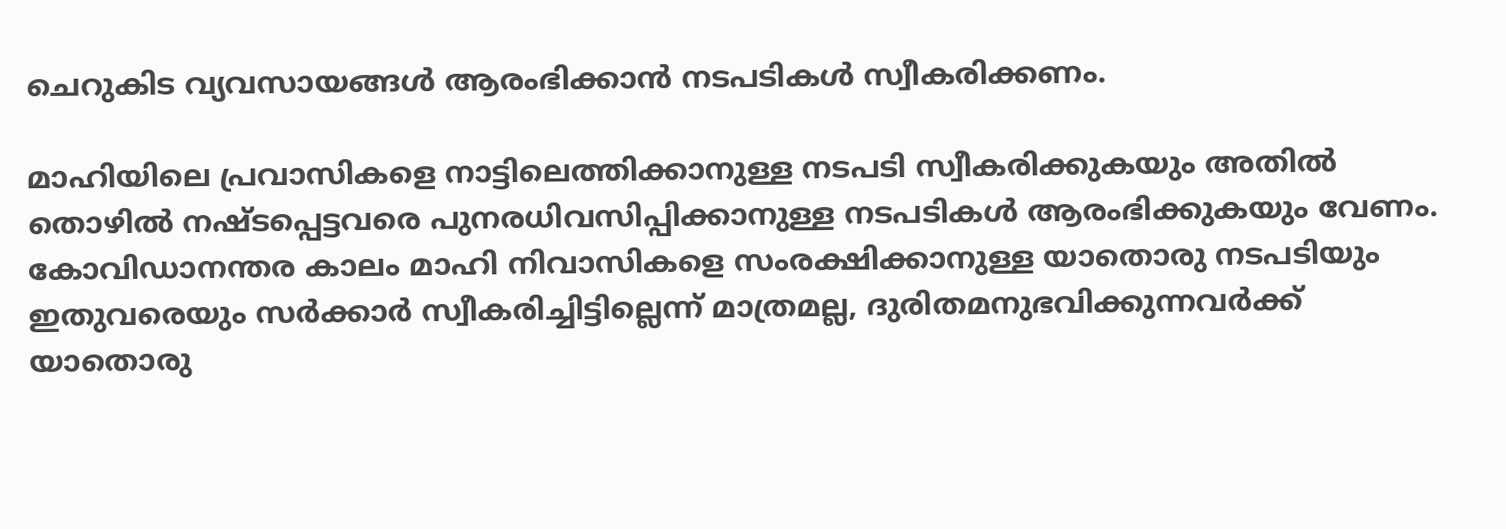ചെറുകിട വ്യവസായങ്ങൾ ആരംഭിക്കാൻ നടപടികൾ സ്വീകരിക്കണം.

മാഹിയിലെ പ്രവാസികളെ നാട്ടിലെത്തിക്കാനുള്ള നടപടി സ്വീകരിക്കുകയും അതിൽ തൊഴിൽ നഷ്ടപ്പെട്ടവരെ പുനരധിവസിപ്പിക്കാനുള്ള നടപടികൾ ആരംഭിക്കുകയും വേണം. കോവിഡാനന്തര കാലം മാഹി നിവാസികളെ സംരക്ഷിക്കാനുള്ള യാതൊരു നടപടിയും ഇതുവരെയും സർക്കാർ സ്വീകരിച്ചിട്ടില്ലെന്ന് മാത്രമല്ല, ദുരിതമനുഭവിക്കുന്നവർക്ക് യാതൊരു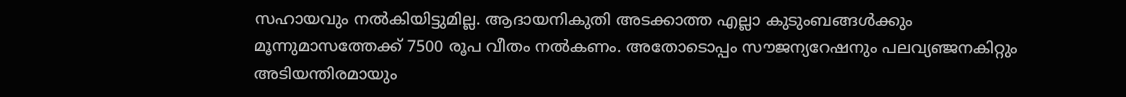സഹായവും നൽകിയിട്ടുമില്ല. ആദായനികുതി അടക്കാത്ത എല്ലാ കുടുംബങ്ങൾക്കും മൂന്നുമാസത്തേക്ക് 7500 രൂപ വീതം നൽകണം. അതോടൊപ്പം സൗജന്യറേഷനും പലവ്യഞ്ജനകിറ്റും അടിയന്തിരമായും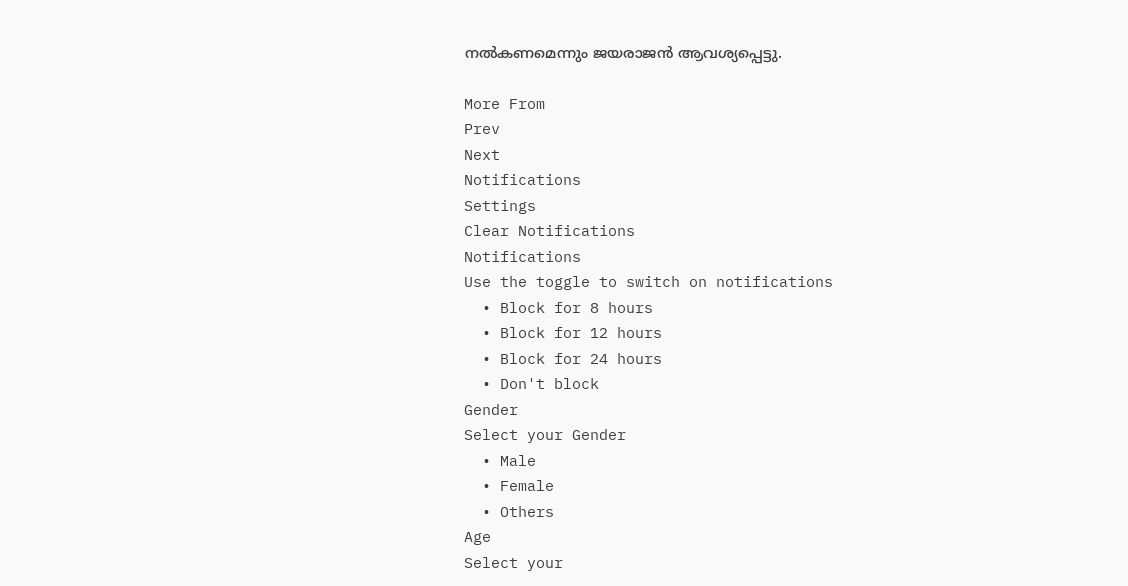നൽകണമെന്നും ജയരാജൻ ആവശ്യപ്പെട്ടു.

More From
Prev
Next
Notifications
Settings
Clear Notifications
Notifications
Use the toggle to switch on notifications
  • Block for 8 hours
  • Block for 12 hours
  • Block for 24 hours
  • Don't block
Gender
Select your Gender
  • Male
  • Female
  • Others
Age
Select your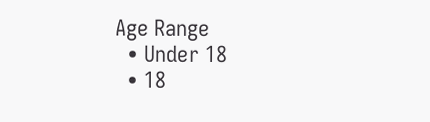Age Range
  • Under 18
  • 18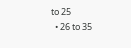to 25
  • 26 to 35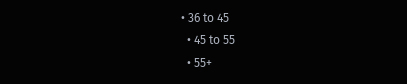• 36 to 45
  • 45 to 55
  • 55+